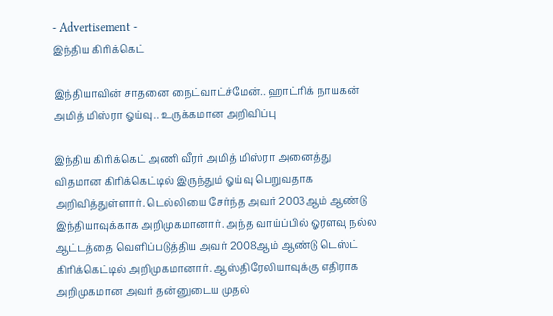- Advertisement -
இந்திய கிரிக்கெட்

இந்தியாவின் சாதனை நைட்வாட்ச்மேன்.. ஹாட்ரிக் நாயகன் அமித் மிஸ்ரா ஓய்வு.. உருக்கமான அறிவிப்பு

இந்திய கிரிக்கெட் அணி வீரர் அமித் மிஸ்ரா அனைத்து விதமான கிரிக்கெட்டில் இருந்தும் ஓய்வு பெறுவதாக அறிவித்துள்ளார். டெல்லியை சேர்ந்த அவர் 2003ஆம் ஆண்டு இந்தியாவுக்காக அறிமுகமானார். அந்த வாய்ப்பில் ஓரளவு நல்ல ஆட்டத்தை வெளிப்படுத்திய அவர் 2008ஆம் ஆண்டு டெஸ்ட் கிரிக்கெட்டில் அறிமுகமானார். ஆஸ்திரேலியாவுக்கு எதிராக அறிமுகமான அவர் தன்னுடைய முதல்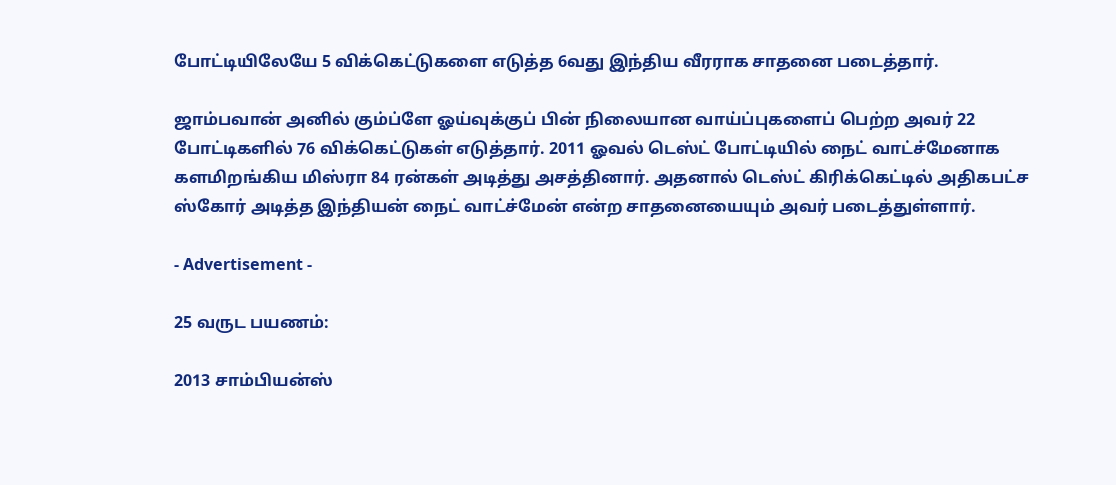போட்டியிலேயே 5 விக்கெட்டுகளை எடுத்த 6வது இந்திய வீரராக சாதனை படைத்தார்.

ஜாம்பவான் அனில் கும்ப்ளே ஓய்வுக்குப் பின் நிலையான வாய்ப்புகளைப் பெற்ற அவர் 22 போட்டிகளில் 76 விக்கெட்டுகள் எடுத்தார். 2011 ஓவல் டெஸ்ட் போட்டியில் நைட் வாட்ச்மேனாக களமிறங்கிய மிஸ்ரா 84 ரன்கள் அடித்து அசத்தினார். அதனால் டெஸ்ட் கிரிக்கெட்டில் அதிகபட்ச ஸ்கோர் அடித்த இந்தியன் நைட் வாட்ச்மேன் என்ற சாதனையையும் அவர் படைத்துள்ளார்.

- Advertisement -

25 வருட பயணம்:

2013 சாம்பியன்ஸ்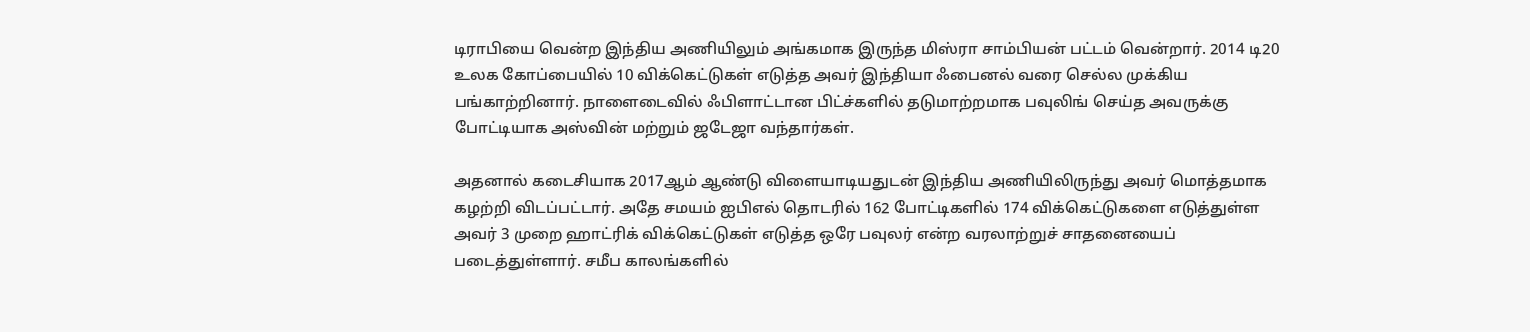டிராபியை வென்ற இந்திய அணியிலும் அங்கமாக இருந்த மிஸ்ரா சாம்பியன் பட்டம் வென்றார். 2014 டி20 உலக கோப்பையில் 10 விக்கெட்டுகள் எடுத்த அவர் இந்தியா ஃபைனல் வரை செல்ல முக்கிய பங்காற்றினார். நாளைடைவில் ஃபிளாட்டான பிட்ச்களில் தடுமாற்றமாக பவுலிங் செய்த அவருக்கு போட்டியாக அஸ்வின் மற்றும் ஜடேஜா வந்தார்கள்.

அதனால் கடைசியாக 2017ஆம் ஆண்டு விளையாடியதுடன் இந்திய அணியிலிருந்து அவர் மொத்தமாக கழற்றி விடப்பட்டார். அதே சமயம் ஐபிஎல் தொடரில் 162 போட்டிகளில் 174 விக்கெட்டுகளை எடுத்துள்ள அவர் 3 முறை ஹாட்ரிக் விக்கெட்டுகள் எடுத்த ஒரே பவுலர் என்ற வரலாற்றுச் சாதனையைப் படைத்துள்ளார். சமீப காலங்களில்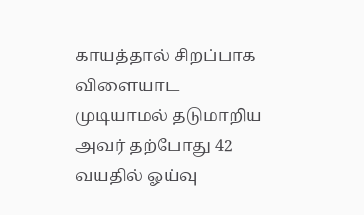காயத்தால் சிறப்பாக விளையாட முடியாமல் தடுமாறிய அவர் தற்போது 42 வயதில் ஓய்வு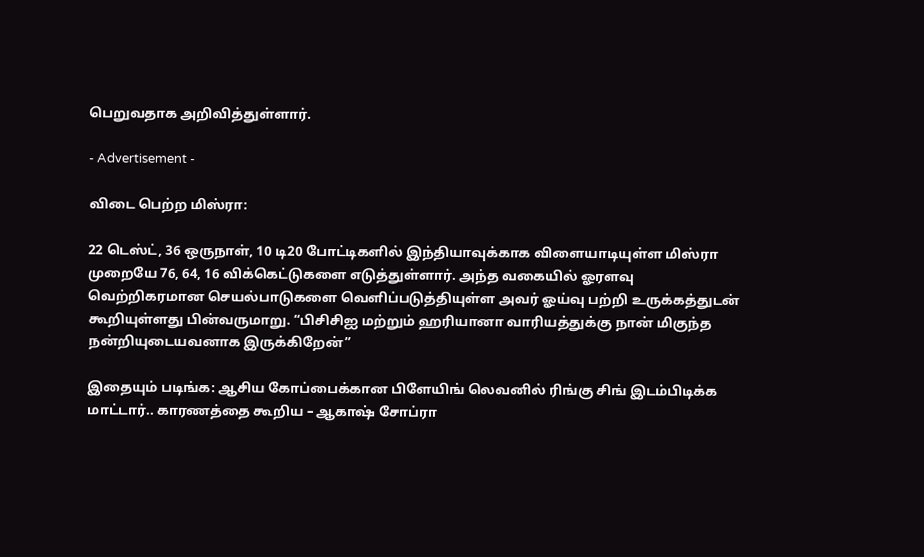பெறுவதாக அறிவித்துள்ளார்.

- Advertisement -

விடை பெற்ற மிஸ்ரா:

22 டெஸ்ட், 36 ஒருநாள், 10 டி20 போட்டிகளில் இந்தியாவுக்காக விளையாடியுள்ள மிஸ்ரா முறையே 76, 64, 16 விக்கெட்டுகளை எடுத்துள்ளார். அந்த வகையில் ஓரளவு வெற்றிகரமான செயல்பாடுகளை வெளிப்படுத்தியுள்ள அவர் ஓய்வு பற்றி உருக்கத்துடன் கூறியுள்ளது பின்வருமாறு. “பிசிசிஐ மற்றும் ஹரியானா வாரியத்துக்கு நான் மிகுந்த நன்றியுடையவனாக இருக்கிறேன்”

இதையும் படிங்க: ஆசிய கோப்பைக்கான பிளேயிங் லெவனில் ரிங்கு சிங் இடம்பிடிக்க மாட்டார்.. காரணத்தை கூறிய – ஆகாஷ் சோப்ரா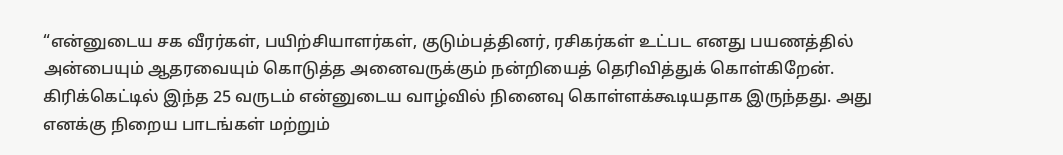“என்னுடைய சக வீரர்கள், பயிற்சியாளர்கள், குடும்பத்தினர், ரசிகர்கள் உட்பட எனது பயணத்தில் அன்பையும் ஆதரவையும் கொடுத்த அனைவருக்கும் நன்றியைத் தெரிவித்துக் கொள்கிறேன். கிரிக்கெட்டில் இந்த 25 வருடம் என்னுடைய வாழ்வில் நினைவு கொள்ளக்கூடியதாக இருந்தது. அது எனக்கு நிறைய பாடங்கள் மற்றும்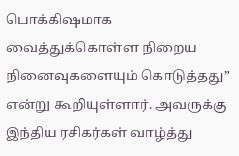பொக்கிஷமாக வைத்துக்கொள்ள நிறைய நினைவுகளையும் கொடுத்தது” என்று கூறியுள்ளார். அவருக்கு இந்திய ரசிகர்கள் வாழ்த்து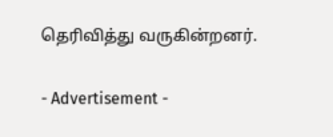தெரிவித்து வருகின்றனர்.

- Advertisement -